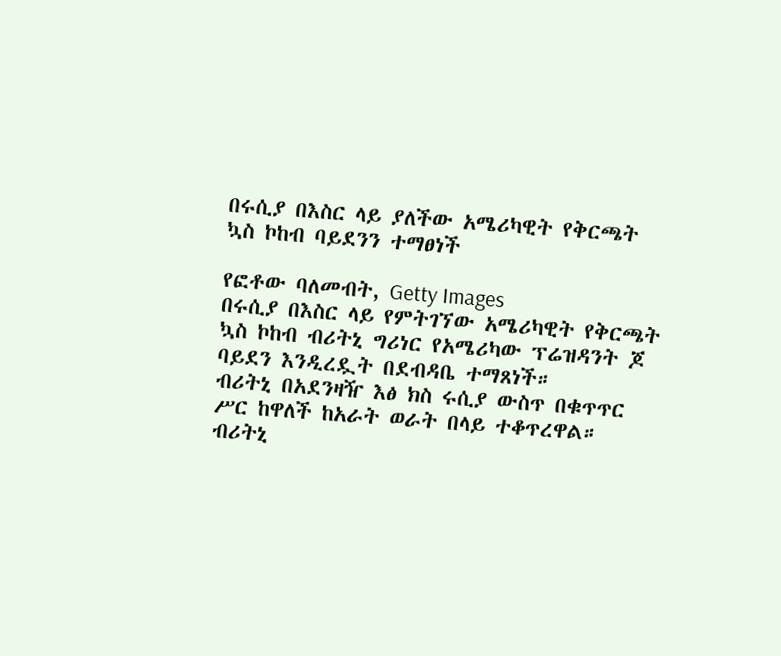በሩሲያ በእስር ላይ ያለችው አሜሪካዊት የቅርጫት ኳስ ኮከብ ባይደንን ተማፀነች

የፎቶው ባለመብት, Getty Images
በሩሲያ በእስር ላይ የምትገኘው አሜሪካዊት የቅርጫት ኳስ ኮከብ ብሪትኒ ግሪነር የአሜሪካው ፕሬዝዳንት ጆ ባይደን እንዲረዷት በደብዳቤ ተማጸነች።
ብሪትኒ በአደንዛዥ እፅ ክስ ሩሲያ ውስጥ በቁጥጥር ሥር ከዋለች ከአራት ወራት በላይ ተቆጥረዋል።
ብሪትኒ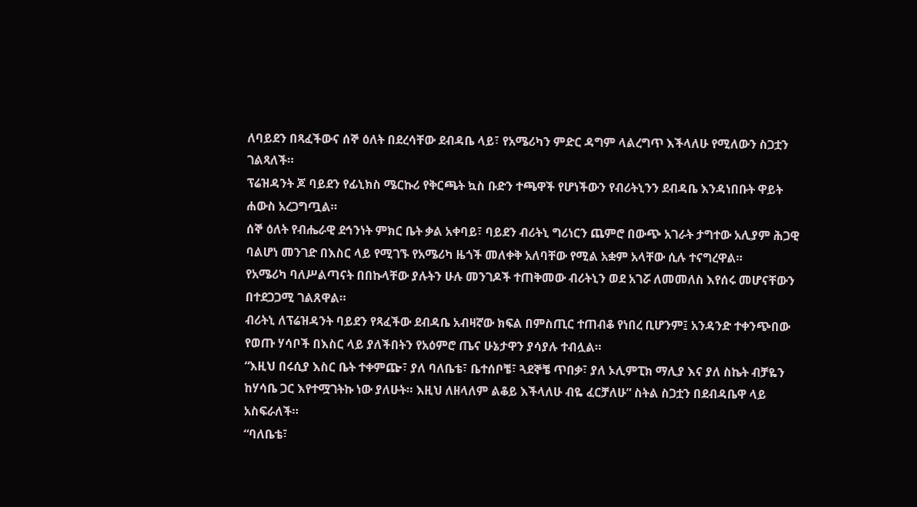ለባይደን በጻፈችውና ሰኞ ዕለት በደረሳቸው ደብዳቤ ላይ፣ የአሜሪካን ምድር ዳግም ላልረግጥ እችላለሁ የሚለውን ስጋቷን ገልጻለች።
ፕሬዝዳንት ጆ ባይደን የፊኒክስ ሜርኩሪ የቅርጫት ኳስ ቡድን ተጫዋች የሆነችውን የብሪትኒንን ደብዳቤ እንዳነበቡት ዋይት ሐውስ አረጋግጧል።
ሰኞ ዕለት የብሔራዊ ደኅንነት ምክር ቤት ቃል አቀባይ፣ ባይደን ብሪትኒ ግሪነርን ጨምሮ በውጭ አገራት ታግተው አሊያም ሕጋዊ ባልሆነ መንገድ በእስር ላይ የሚገኙ የአሜሪካ ዜጎች መለቀቅ አለባቸው የሚል አቋም አላቸው ሲሉ ተናግረዋል።
የአሜሪካ ባለሥልጣናት በበኩላቸው ያሉትን ሁሉ መንገዶች ተጠቅመው ብሪትኒን ወደ አገሯ ለመመለስ እየሰሩ መሆናቸውን በተደጋጋሚ ገልጸዋል።
ብሪትኒ ለፕሬዝዳንት ባይደን የጻፈችው ደብዳቤ አብዛኛው ክፍል በምስጢር ተጠብቆ የነበረ ቢሆንም፤ አንዳንድ ተቀንጭበው የወጡ ሃሳቦች በእስር ላይ ያለችበትን የአዕምሮ ጤና ሁኔታዋን ያሳያሉ ተብሏል።
“እዚህ በሩሲያ እስር ቤት ተቀምጬ፣ ያለ ባለቤቴ፣ ቤተሰቦቼ፣ ጓደኞቼ ጥበቃ፣ ያለ ኦሊምፒክ ማሊያ እና ያለ ስኬት ብቻዬን ከሃሳቤ ጋር እየተሟገትኩ ነው ያለሁት። እዚህ ለዘላለም ልቆይ እችላለሁ ብዬ ፈርቻለሁ” ስትል ስጋቷን በደብዳቤዋ ላይ አስፍራለች።
“ባለቤቴ፣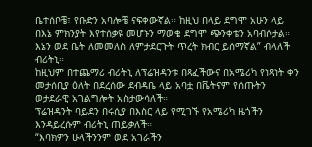ቤተሰቦቼ፣ የቡድን አባሎቼ ናፍቀውኛል። ከዚህ በላይ ደግሞ አሁን ላይ በእኔ ምክንያት እየተሰቃዩ መሆኑን ማወቄ ደግሞ ጭንቀቴን አባብሶታል። እኔን ወደ ቤት ለመመለስ ለምታደርጉት ጥረት ክብር ይሰማኛል” ብላለች ብሪትኒ።
ከዚህም በተጨማሪ ብሪትኒ ለፕሬዝዳንቱ በጻፈችውና በአሜሪካ የነጻነት ቀን መታሰቢያ ዕለት በደረሰው ደብዳቤ ላይ አባቷ በቬትናም የሰጡትን ወታደራዊ አገልግሎት አስታውሳለች።
ፕሬዝዳንት ባይደን በሩሲያ በእስር ላይ የሚገኙ የአሜሪካ ዜጎችን እንዳይረሱም ብሪትኒ ጠይቃለች።
“እባክዎን ሁላችንንም ወደ አገራችን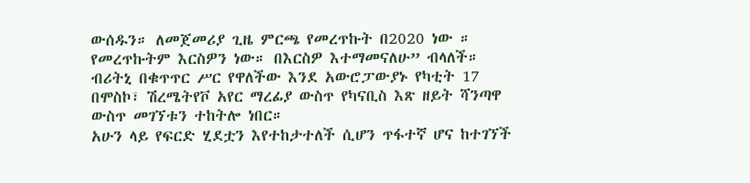ውሰዱን። ለመጀመሪያ ጊዜ ምርጫ የመረጥኩት በ2020 ነው ። የመረጥኩትም እርስዎን ነው። በእርስዎ እተማመናለሁ” ብላለች።
ብሪትኒ በቁጥጥር ሥር የዋለችው እንደ አውሮፓውያኑ የካቲት 17 በሞስኮ፣ ሽረሜትየቮ አየር ማረፊያ ውስጥ የካናቢስ እጽ ዘይት ሻንጣዋ ውስጥ መገኘቱን ተከትሎ ነበር።
አሁን ላይ የፍርድ ሂደቷን እየተከታተለች ሲሆን ጥፋተኛ ሆና ከተገኘች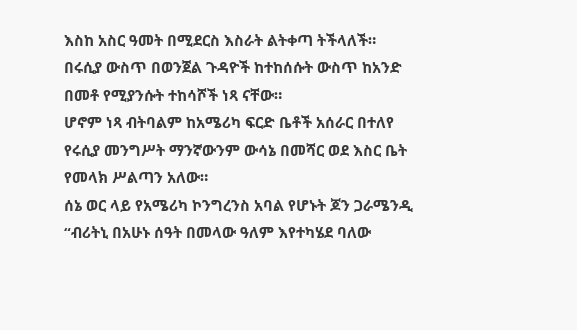እስከ አስር ዓመት በሚደርስ እስራት ልትቀጣ ትችላለች።
በሩሲያ ውስጥ በወንጀል ጉዳዮች ከተከሰሱት ውስጥ ከአንድ በመቶ የሚያንሱት ተከሳሾች ነጻ ናቸው።
ሆኖም ነጻ ብትባልም ከአሜሪካ ፍርድ ቤቶች አሰራር በተለየ የሩሲያ መንግሥት ማንኛውንም ውሳኔ በመሻር ወደ እስር ቤት የመላክ ሥልጣን አለው።
ሰኔ ወር ላይ የአሜሪካ ኮንግረንስ አባል የሆኑት ጆን ጋራሜንዲ “ብሪትኒ በአሁኑ ሰዓት በመላው ዓለም እየተካሄደ ባለው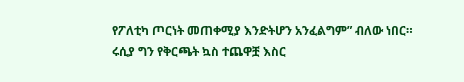የፖለቲካ ጦርነት መጠቀሚያ እንድትሆን አንፈልግም” ብለው ነበር።
ሩሲያ ግን የቅርጫት ኳስ ተጨዋቿ እስር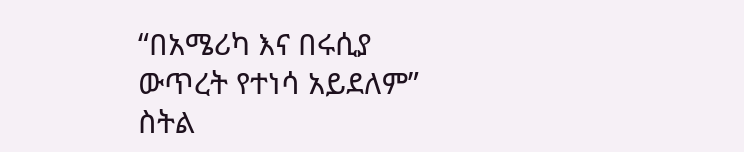“በአሜሪካ እና በሩሲያ ውጥረት የተነሳ አይደለም” ስትል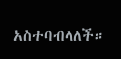አስተባብላለች።